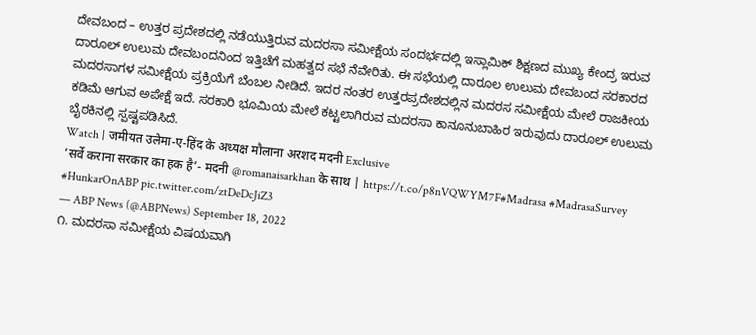ದೇವಬಂದ – ಉತ್ತರ ಪ್ರದೇಶದಲ್ಲಿ ನಡೆಯುತ್ತಿರುವ ಮದರಸಾ ಸಮೀಕ್ಷೆಯ ಸಂದರ್ಭದಲ್ಲಿ ಇಸ್ಲಾಮಿಕ್ ಶಿಕ್ಷಣದ ಮುಖ್ಯ ಕೇಂದ್ರ ಇರುವ ದಾರೂಲ್ ಉಲುಮ ದೇವಬಂದನಿಂದ ಇತ್ತಿಚೆಗೆ ಮಹತ್ವದ ಸಭೆ ನೆವೇರಿತು. ಈ ಸಭೆಯಲ್ಲಿ ದಾರೂಲ ಉಲುಮ ದೇವಬಂದ ಸರಕಾರದ ಮದರಸಾಗಳ ಸಮೀಕ್ಷೆಯ ಪ್ರಕ್ರಿಯೆಗೆ ಬೆಂಬಲ ನೀಡಿದೆ. ಇದರ ನಂತರ ಉತ್ತರಪ್ರದೇಶದಲ್ಲಿನ ಮದರಸ ಸಮೀಕ್ಷೆಯ ಮೇಲೆ ರಾಜಕೀಯ ಕಡಿಮೆ ಆಗುವ ಅಪೇಕ್ಷೆ ಇದೆ. ಸರಕಾರಿ ಭೂಮಿಯ ಮೇಲೆ ಕಟ್ಟಲಾಗಿರುವ ಮದರಸಾ ಕಾನೂನುಬಾಹಿರ ಇರುವುದು ದಾರೂಲ್ ಉಲುಮ ಬೈಠಕಿನಲ್ಲಿ ಸ್ಪಷ್ಟಪಡಿಸಿದೆ.
Watch | जमीयत उलेमा-ए-हिंद के अध्यक्ष मौलाना अरशद मदनी Exclusive
‘सर्वे कराना सरकार का हक है’- मदनी @romanaisarkhan के साथ | https://t.co/p8nVQWYM7F#Madrasa #MadrasaSurvey #HunkarOnABP pic.twitter.com/ztDeDcJiZ3
— ABP News (@ABPNews) September 18, 2022
೧. ಮದರಸಾ ಸಮೀಕ್ಷೆಯ ವಿಷಯವಾಗಿ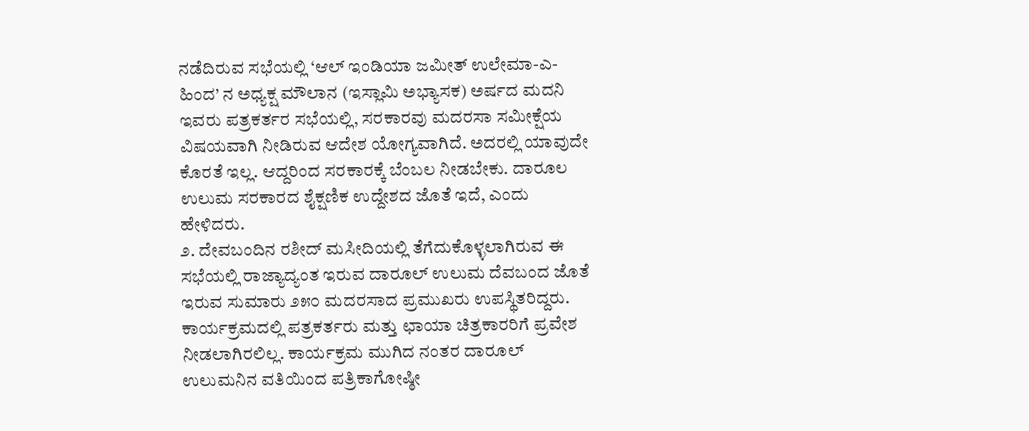ನಡೆದಿರುವ ಸಭೆಯಲ್ಲಿ ‘ಆಲ್ ಇಂಡಿಯಾ ಜಮೀತ್ ಉಲೇಮಾ-ಎ-ಹಿಂದ’ ನ ಅಧ್ಯಕ್ಷ ಮೌಲಾನ (ಇಸ್ಲಾಮಿ ಅಭ್ಯಾಸಕ) ಅರ್ಷದ ಮದನಿ ಇವರು ಪತ್ರಕರ್ತರ ಸಭೆಯಲ್ಲಿ, ಸರಕಾರವು ಮದರಸಾ ಸಮೀಕ್ಷೆಯ ವಿಷಯವಾಗಿ ನೀಡಿರುವ ಆದೇಶ ಯೋಗ್ಯವಾಗಿದೆ. ಅದರಲ್ಲಿ ಯಾವುದೇ ಕೊರತೆ ಇಲ್ಲ. ಆದ್ದರಿಂದ ಸರಕಾರಕ್ಕೆ ಬೆಂಬಲ ನೀಡಬೇಕು. ದಾರೂಲ ಉಲುಮ ಸರಕಾರದ ಶೈಕ್ಷಣಿಕ ಉದ್ದೇಶದ ಜೊತೆ ಇದೆ, ಎಂದು ಹೇಳಿದರು.
೨. ದೇವಬಂದಿನ ರಶೀದ್ ಮಸೀದಿಯಲ್ಲಿ ತೆಗೆದುಕೊಳ್ಳಲಾಗಿರುವ ಈ ಸಭೆಯಲ್ಲಿ ರಾಜ್ಯಾದ್ಯಂತ ಇರುವ ದಾರೂಲ್ ಉಲುಮ ದೆವಬಂದ ಜೊತೆ ಇರುವ ಸುಮಾರು ೨೫೦ ಮದರಸಾದ ಪ್ರಮುಖರು ಉಪಸ್ಥಿತರಿದ್ದರು. ಕಾರ್ಯಕ್ರಮದಲ್ಲಿ ಪತ್ರಕರ್ತರು ಮತ್ತು ಛಾಯಾ ಚಿತ್ರಕಾರರಿಗೆ ಪ್ರವೇಶ ನೀಡಲಾಗಿರಲಿಲ್ಲ. ಕಾರ್ಯಕ್ರಮ ಮುಗಿದ ನಂತರ ದಾರೂಲ್ ಉಲುಮನಿನ ವತಿಯಿಂದ ಪತ್ರಿಕಾಗೋಷ್ಠೀ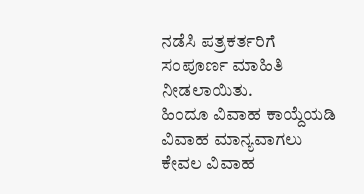ನಡೆಸಿ ಪತ್ರಕರ್ತರಿಗೆ ಸಂಪೂರ್ಣ ಮಾಹಿತಿ ನೀಡಲಾಯಿತು.
ಹಿಂದೂ ವಿವಾಹ ಕಾಯ್ದೆಯಡಿ ವಿವಾಹ ಮಾನ್ಯವಾಗಲು ಕೇವಲ ವಿವಾಹ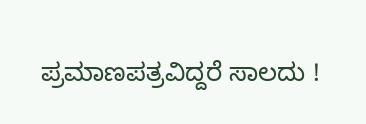ಪ್ರಮಾಣಪತ್ರವಿದ್ದರೆ ಸಾಲದು !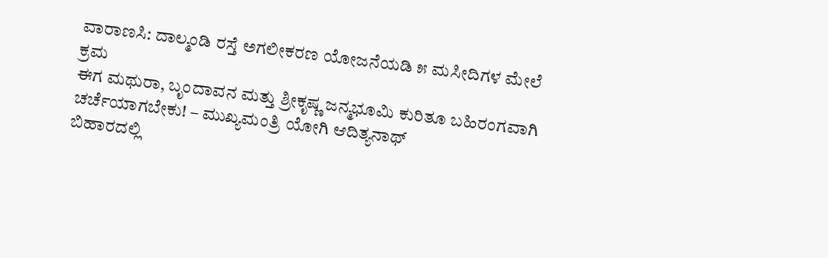ವಾರಾಣಸಿ: ದಾಲ್ಮಂಡಿ ರಸ್ತೆ ಅಗಲೀಕರಣ ಯೋಜನೆಯಡಿ ೫ ಮಸೀದಿಗಳ ಮೇಲೆ ಕ್ರಮ
ಈಗ ಮಥುರಾ, ಬೃಂದಾವನ ಮತ್ತು ಶ್ರೀಕೃಷ್ಣ ಜನ್ಮಭೂಮಿ ಕುರಿತೂ ಬಹಿರಂಗವಾಗಿ ಚರ್ಚೆಯಾಗಬೇಕು! – ಮುಖ್ಯಮಂತ್ರಿ ಯೋಗಿ ಆದಿತ್ಯನಾಥ್
ಬಿಹಾರದಲ್ಲಿ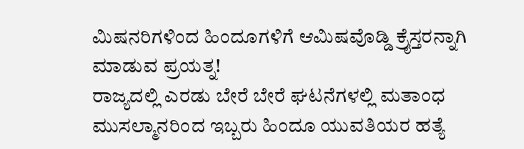ಮಿಷನರಿಗಳಿಂದ ಹಿಂದೂಗಳಿಗೆ ಆಮಿಷವೊಡ್ಡಿ ಕ್ರೈಸ್ತರನ್ನಾಗಿ ಮಾಡುವ ಪ್ರಯತ್ನ!
ರಾಜ್ಯದಲ್ಲಿ ಎರಡು ಬೇರೆ ಬೇರೆ ಘಟನೆಗಳಲ್ಲಿ ಮತಾಂಧ ಮುಸಲ್ಮಾನರಿಂದ ಇಬ್ಬರು ಹಿಂದೂ ಯುವತಿಯರ ಹತ್ಯೆ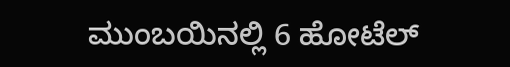ಮುಂಬಯಿನಲ್ಲಿ 6 ಹೋಟೆಲ್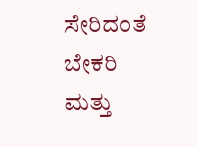ಸೇರಿದಂತೆ ಬೇಕರಿ ಮತ್ತು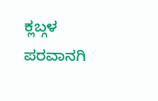ಕ್ಲಬ್ಗಳ ಪರವಾನಗಿ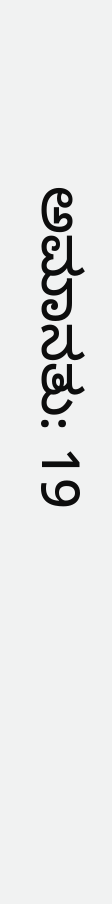ಅಮಾನತು: 19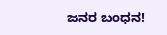ಜನರ ಬಂಧನ!